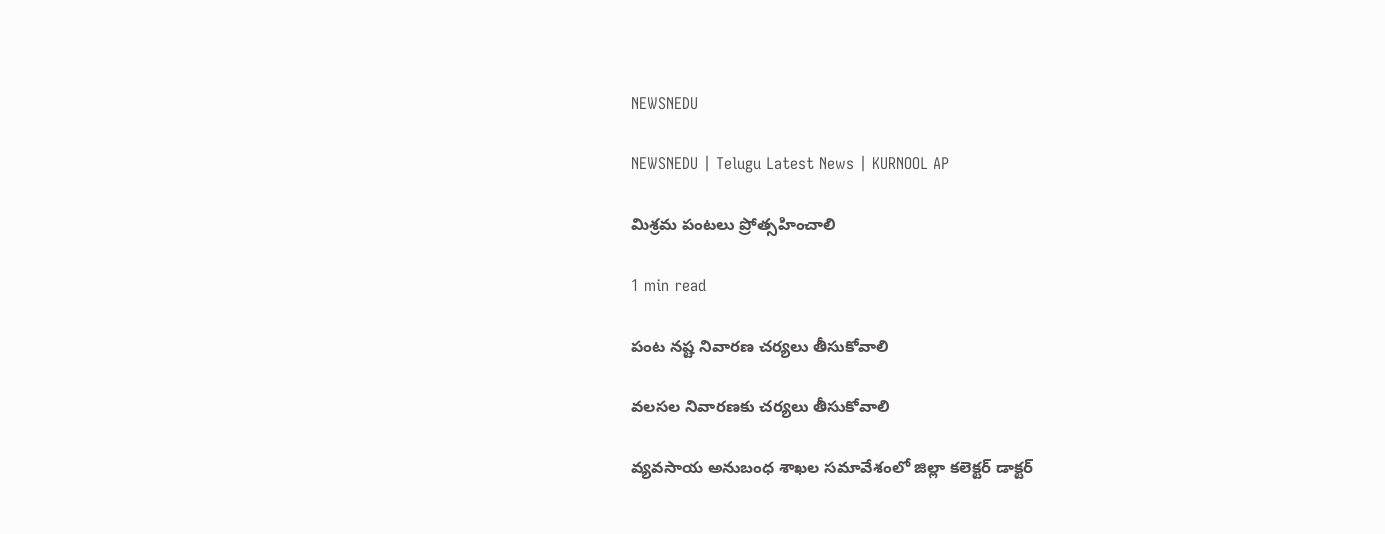NEWSNEDU

NEWSNEDU | Telugu Latest News | KURNOOL AP

మిశ్రమ పంటలు ప్రోత్సహించాలి

1 min read

పంట నష్ట నివారణ చర్యలు తీసుకోవాలి

వలసల నివారణకు చర్యలు తీసుకోవాలి

వ్యవసాయ అనుబంధ శాఖల సమావేశంలో జిల్లా కలెక్టర్ డాక్టర్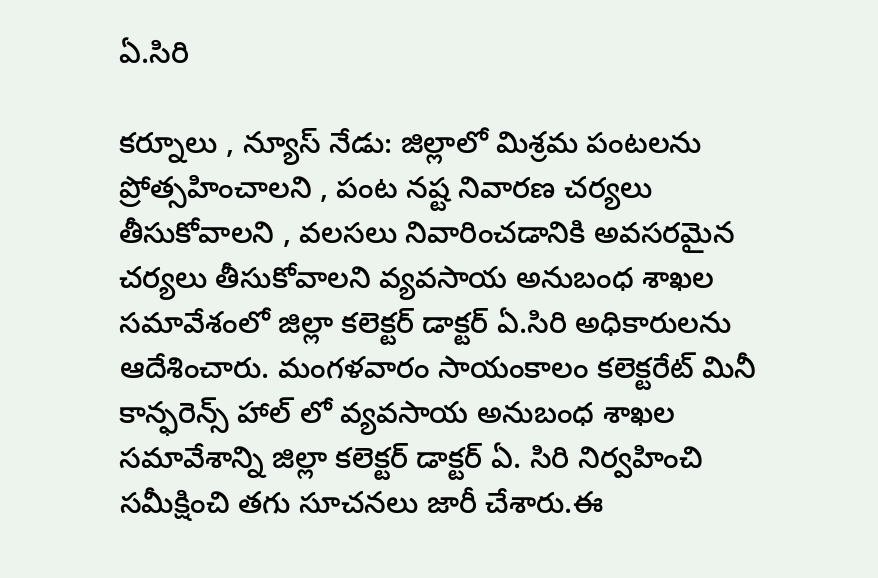ఏ.సిరి

కర్నూలు , న్యూస్ నేడు: జిల్లాలో మిశ్రమ పంటలను ప్రోత్సహించాలని , పంట నష్ట నివారణ చర్యలు తీసుకోవాలని , వలసలు నివారించడానికి అవసరమైన చర్యలు తీసుకోవాలని వ్యవసాయ అనుబంధ శాఖల సమావేశంలో జిల్లా కలెక్టర్ డాక్టర్ ఏ.సిరి అధికారులను ఆదేశించారు. మంగళవారం సాయంకాలం కలెక్టరేట్ మినీ కాన్ఫరెన్స్ హాల్ లో వ్యవసాయ అనుబంధ శాఖల సమావేశాన్ని జిల్లా కలెక్టర్ డాక్టర్ ఏ. సిరి నిర్వహించి సమీక్షించి తగు సూచనలు జారీ చేశారు.ఈ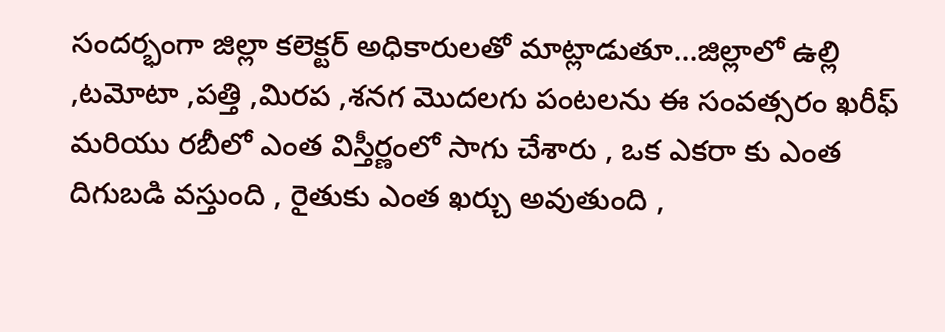సందర్భంగా జిల్లా కలెక్టర్ అధికారులతో మాట్లాడుతూ…జిల్లాలో ఉల్లి ,టమోటా ,పత్తి ,మిరప ,శనగ మొదలగు పంటలను ఈ సంవత్సరం ఖరీఫ్ మరియు రబీలో ఎంత విస్తీర్ణంలో సాగు చేశారు , ఒక ఎకరా కు ఎంత దిగుబడి వస్తుంది , రైతుకు ఎంత ఖర్చు అవుతుంది ,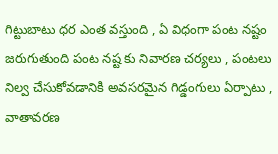గిట్టుబాటు ధర ఎంత వస్తుంది , ఏ విధంగా పంట నష్టం జరుగుతుంది పంట నష్ట కు నివారణ చర్యలు , పంటలు నిల్వ చేసుకోవడానికి అవసరమైన గిడ్డంగులు ఏర్పాటు ,  వాతావరణ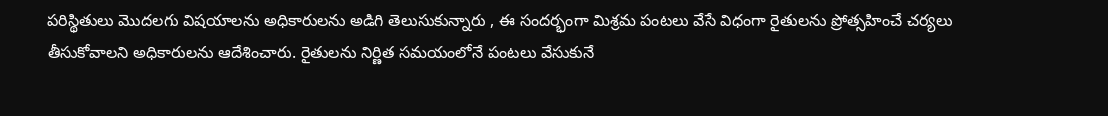పరిస్థితులు మొదలగు విషయాలను అధికారులను అడిగి తెలుసుకున్నారు , ఈ సందర్భంగా మిశ్రమ పంటలు వేసే విధంగా రైతులను ప్రోత్సహించే చర్యలు తీసుకోవాలని అధికారులను ఆదేశించారు. రైతులను నిర్ణిత సమయంలోనే పంటలు వేసుకునే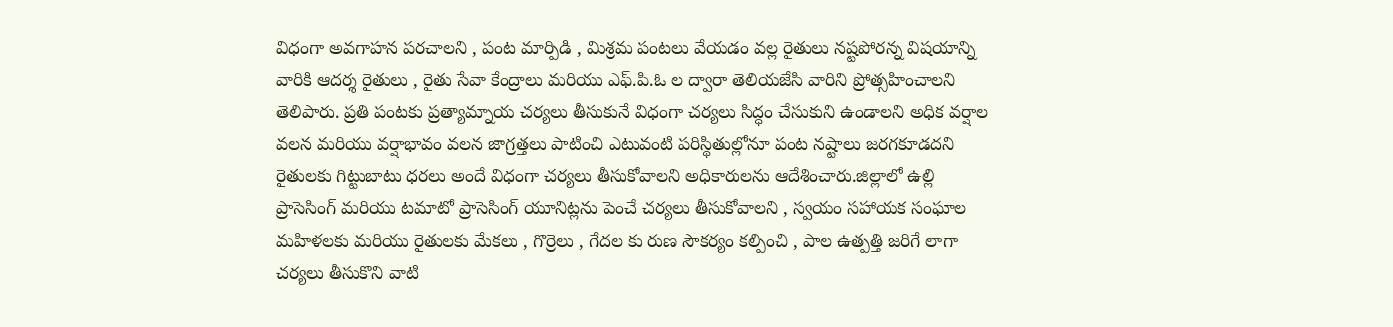విధంగా అవగాహన పరచాలని , పంట మార్పిడి , మిశ్రమ పంటలు వేయడం వల్ల రైతులు నష్టపోరన్న విషయాన్ని వారికి ఆదర్శ రైతులు , రైతు సేవా కేంద్రాలు మరియు ఎఫ్.పి.ఓ ల ద్వారా తెలియజేసి వారిని ప్రోత్సహించాలని తెలిపారు. ప్రతి పంటకు ప్రత్యామ్నాయ చర్యలు తీసుకునే విధంగా చర్యలు సిద్ధం చేసుకుని ఉండాలని అధిక వర్షాల వలన మరియు వర్షాభావం వలన జాగ్రత్తలు పాటించి ఎటువంటి పరిస్థితుల్లోనూ పంట నష్టాలు జరగకూడదని రైతులకు గిట్టుబాటు ధరలు అందే విధంగా చర్యలు తీసుకోవాలని అధికారులను ఆదేశించారు.జిల్లాలో ఉల్లి ప్రాసెసింగ్ మరియు టమాటో ప్రాసెసింగ్ యూనిట్లను పెంచే చర్యలు తీసుకోవాలని , స్వయం సహాయక సంఘాల మహిళలకు మరియు రైతులకు మేకలు , గొర్రెలు , గేదల కు రుణ సౌకర్యం కల్పించి , పాల ఉత్పత్తి జరిగే లాగా చర్యలు తీసుకొని వాటి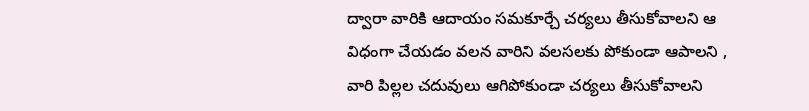ద్వారా వారికి ఆదాయం సమకూర్చే చర్యలు తీసుకోవాలని ఆ విధంగా చేయడం వలన వారిని వలసలకు పోకుండా ఆపాలని , వారి పిల్లల చదువులు ఆగిపోకుండా చర్యలు తీసుకోవాలని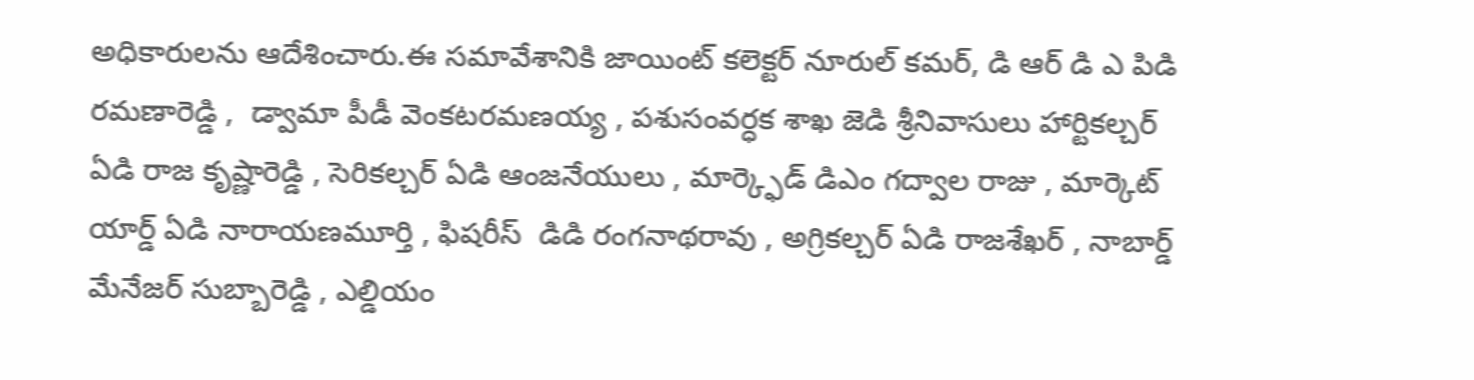అధికారులను ఆదేశించారు.ఈ సమావేశానికి జాయింట్ కలెక్టర్ నూరుల్ కమర్, డి ఆర్ డి ఎ పిడి రమణారెడ్డి ,  డ్వామా పీడీ వెంకటరమణయ్య , పశుసంవర్ధక శాఖ జెడి శ్రీనివాసులు హార్టికల్చర్ ఏడి రాజ కృష్ణారెడ్డి , సెరికల్చర్ ఏడి ఆంజనేయులు , మార్క్ఫెడ్ డిఎం గద్వాల రాజు , మార్కెట్ యార్డ్ ఏడి నారాయణమూర్తి , ఫిషరీస్  డిడి రంగనాథరావు , అగ్రికల్చర్ ఏడి రాజశేఖర్ , నాబార్డ్ మేనేజర్ సుబ్బారెడ్డి , ఎల్డియం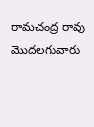రామచంద్ర రావు మొదలగువారు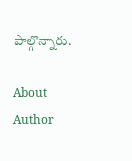పాల్గొన్నారు.

About Author